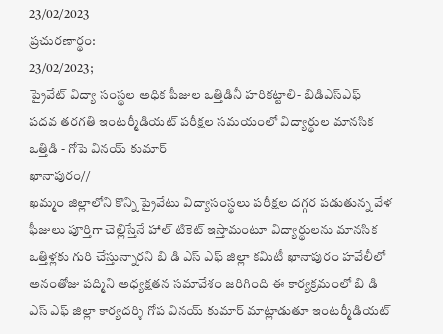23/02/2023
ప్రచురణార్థం:
23/02/2023;
ప్రైవేట్ విద్యా సంస్థల అధిక పీజుల ఒత్తిడినీ హరికట్టాలి- బిడిఎస్ఎఫ్
పదవ తరగతి ఇంటర్మీడియట్ పరీక్షల సమయంలో విద్యార్థుల మానసిక ఒత్తిడి - గోపె వినయ్ కుమార్
ఖానాపురం//
ఖమ్మం జిల్లాలోని కొన్ని ప్రైవేటు విద్యాసంస్థలు పరీక్షల దగ్గర పడుతున్న వేళ ఫీజులు పూర్తిగా చెల్లిస్తేనే హాల్ టికెట్ ఇస్తామంటూ విద్యార్థులను మానసిక ఒత్తిళ్లకు గురి చేస్తున్నారని బి డి ఎస్ ఎఫ్ జిల్లా కమిటీ ఖానాపురం హవేలీలో అనంతోజు పద్మిని అధ్యక్షతన సమావేశం జరిగింది ఈ కార్యక్రమంలో బి డి ఎస్ ఎఫ్ జిల్లా కార్యదర్శి గోప వినయ్ కుమార్ మాట్లాడుతూ ఇంటర్మీడియట్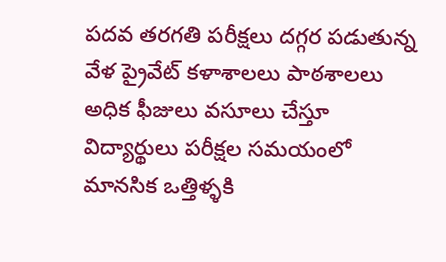పదవ తరగతి పరీక్షలు దగ్గర పడుతున్న వేళ ప్రైవేట్ కళాశాలలు పాఠశాలలు అధిక ఫీజులు వసూలు చేస్తూ విద్యార్థులు పరీక్షల సమయంలో మానసిక ఒత్తిళ్ళకి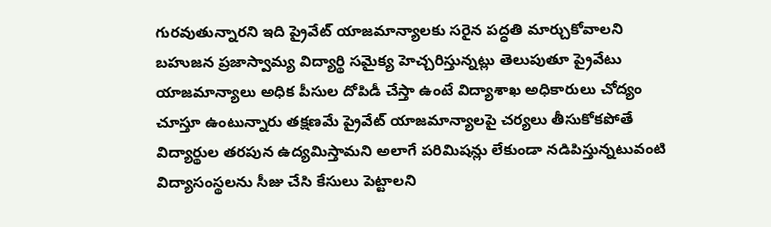గురవుతున్నారని ఇది ప్రైవేట్ యాజమాన్యాలకు సరైన పద్ధతి మార్చుకోవాలని బహుజన ప్రజాస్వామ్య విద్యార్థి సమైక్య హెచ్చరిస్తున్నట్లు తెలుపుతూ ప్రైవేటు యాజమాన్యాలు అధిక పీసుల దోపిడీ చేస్తా ఉంటే విద్యాశాఖ అధికారులు చోద్యం చూస్తూ ఉంటున్నారు తక్షణమే ప్రైవేట్ యాజమాన్యాలపై చర్యలు తీసుకోకపోతే విద్యార్థుల తరపున ఉద్యమిస్తామని అలాగే పరిమిషన్లు లేకుండా నడిపిస్తున్నటువంటి విద్యాసంస్థలను సీజు చేసి కేసులు పెట్టాలని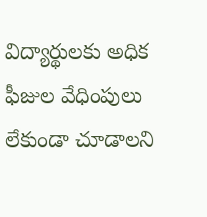విద్యార్థులకు అధిక ఫీజుల వేధింపులు లేకుండా చూడాలని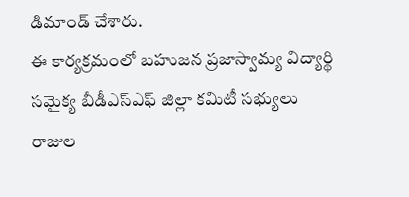డిమాండ్ చేశారు.
ఈ కార్యక్రమంలో బహుజన ప్రజాస్వామ్య విద్యార్థి సమైక్య బీడీఎస్ఎఫ్ జిల్లా కమిటీ సభ్యులు రాజుల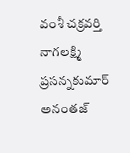వంశీ చక్రవర్తి నాగలక్ష్మి ప్రసన్నకుమార్ అనంతజ్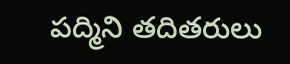పద్మిని తదితరులు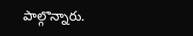పాల్గొన్నారు.